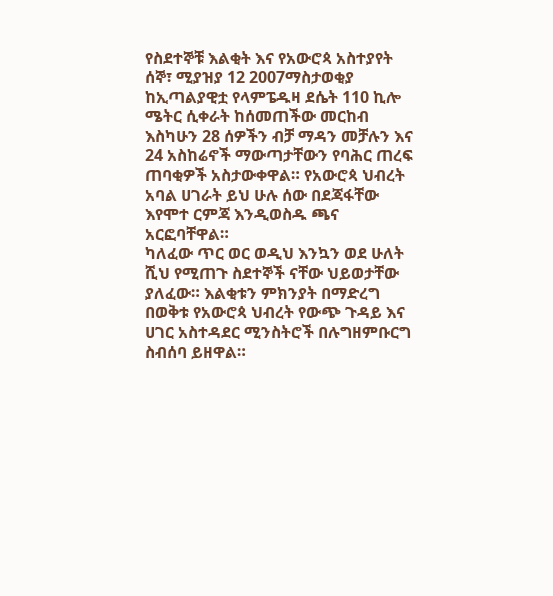የስደተኞቹ እልቂት እና የአውሮጳ አስተያየት
ሰኞ፣ ሚያዝያ 12 2007ማስታወቂያ
ከኢጣልያዊቷ የላምፔዱዛ ደሴት 110 ኪሎ ሜትር ሲቀራት ከሰመጠችው መርከብ እስካሁን 28 ሰዎችን ብቻ ማዳን መቻሉን እና 24 አስከሬኖች ማውጣታቸውን የባሕር ጠረፍ ጠባቂዎች አስታውቀዋል። የአውሮጳ ህብረት አባል ሀገራት ይህ ሁሉ ሰው በደጃፋቸው እየሞተ ርምጃ እንዲወስዱ ጫና አርፎባቸዋል።
ካለፈው ጥር ወር ወዲህ እንኳን ወደ ሁለት ሺህ የሚጠጉ ስደተኞች ናቸው ህይወታቸው ያለፈው። እልቂቱን ምክንያት በማድረግ በወቅቱ የአውሮጳ ህብረት የውጭ ጉዳይ እና ሀገር አስተዳደር ሚንስትሮች በሉግዘምቡርግ ስብሰባ ይዘዋል።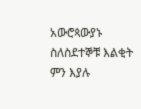አውሮጳውያኑ ስለስደተኞቹ እልቂት ምን እያሉ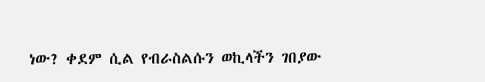ነው? ቀደም ሲል የብራስልሱን ወኪላችን ገበያው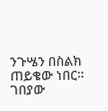ንጉሤን በስልክ ጠይቄው ነበር።
ገበያው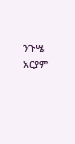ንጉሤ
አርያም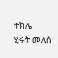ተክሌ
ሂሩት መለሰ